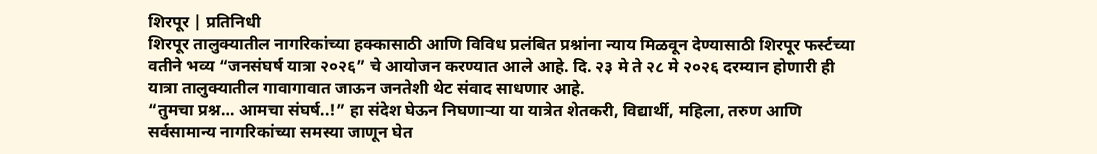शिरपूर | प्रतिनिधी
शिरपूर तालुक्यातील नागरिकांच्या हक्कासाठी आणि विविध प्रलंबित प्रश्नांना न्याय मिळवून देण्यासाठी शिरपूर फर्स्टच्या वतीने भव्य “जनसंघर्ष यात्रा २०२६” चे आयोजन करण्यात आले आहे. दि. २३ मे ते २८ मे २०२६ दरम्यान होणारी ही यात्रा तालुक्यातील गावागावात जाऊन जनतेशी थेट संवाद साधणार आहे.
“तुमचा प्रश्न… आमचा संघर्ष..!” हा संदेश घेऊन निघणाऱ्या या यात्रेत शेतकरी, विद्यार्थी, महिला, तरुण आणि सर्वसामान्य नागरिकांच्या समस्या जाणून घेत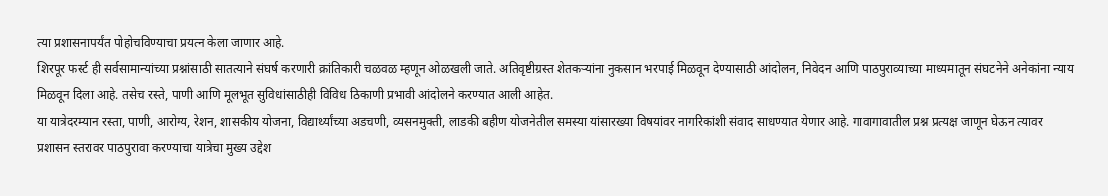त्या प्रशासनापर्यंत पोहोचविण्याचा प्रयत्न केला जाणार आहे.
शिरपूर फर्स्ट ही सर्वसामान्यांच्या प्रश्नांसाठी सातत्याने संघर्ष करणारी क्रांतिकारी चळवळ म्हणून ओळखली जाते. अतिवृष्टीग्रस्त शेतकऱ्यांना नुकसान भरपाई मिळवून देण्यासाठी आंदोलन, निवेदन आणि पाठपुराव्याच्या माध्यमातून संघटनेने अनेकांना न्याय मिळवून दिला आहे. तसेच रस्ते, पाणी आणि मूलभूत सुविधांसाठीही विविध ठिकाणी प्रभावी आंदोलने करण्यात आली आहेत.
या यात्रेदरम्यान रस्ता, पाणी, आरोग्य, रेशन, शासकीय योजना, विद्यार्थ्यांच्या अडचणी, व्यसनमुक्ती, लाडकी बहीण योजनेतील समस्या यांसारख्या विषयांवर नागरिकांशी संवाद साधण्यात येणार आहे. गावागावातील प्रश्न प्रत्यक्ष जाणून घेऊन त्यावर प्रशासन स्तरावर पाठपुरावा करण्याचा यात्रेचा मुख्य उद्देश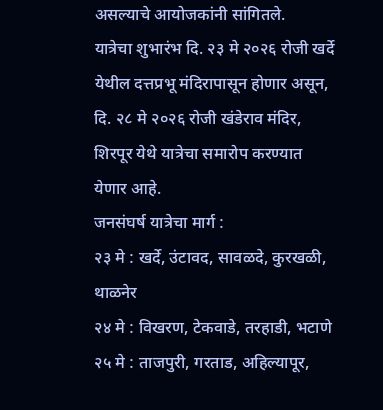असल्याचे आयोजकांनी सांगितले.
यात्रेचा शुभारंभ दि. २३ मे २०२६ रोजी खर्दे येथील दत्तप्रभू मंदिरापासून होणार असून, दि. २८ मे २०२६ रोजी खंडेराव मंदिर, शिरपूर येथे यात्रेचा समारोप करण्यात येणार आहे.
जनसंघर्ष यात्रेचा मार्ग :
२३ मे : खर्दे, उंटावद, सावळदे, कुरखळी, थाळनेर
२४ मे : विखरण, टेकवाडे, तरहाडी, भटाणे
२५ मे : ताजपुरी, गरताड, अहिल्यापूर,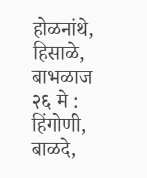होळनांथे, हिसाळे, बाभळाज
२६ मे : हिंगोणी, बाळदे,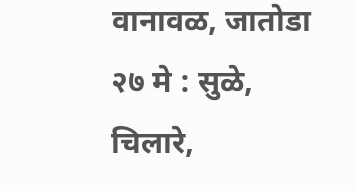वानावळ, जातोडा
२७ मे : सुळे, चिलारे,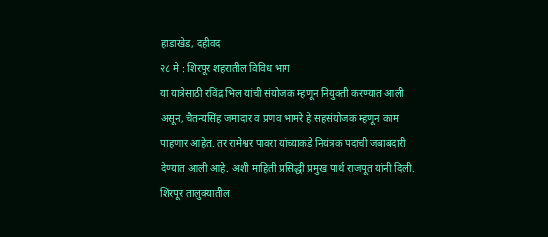हाडाखेड, दहीवद
२८ मे : शिरपूर शहरातील विविध भाग
या यात्रेसाठी रविंद्र भिल यांची संयोजक म्हणून नियुक्ती करण्यात आली असून, चैतन्यसिंह जमादार व प्रणव भामरे हे सहसंयोजक म्हणून काम पाहणार आहेत. तर रामेश्वर पावरा यांच्याकडे नियंत्रक पदाची जबाबदारी देण्यात आली आहे. अशी माहिती प्रसिद्धी प्रमुख पार्थ राजपूत यांनी दिली.
शिरपूर तालुक्यातील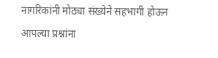नागरिकांनी मोठ्या संख्येने सहभागी होऊन आपल्या प्रश्नांना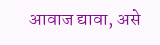आवाज द्यावा, असे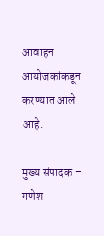आवाहन आयोजकांकडून करण्यात आले आहे.

मुख्य संपादक – गणेश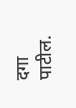दगा पाटील.